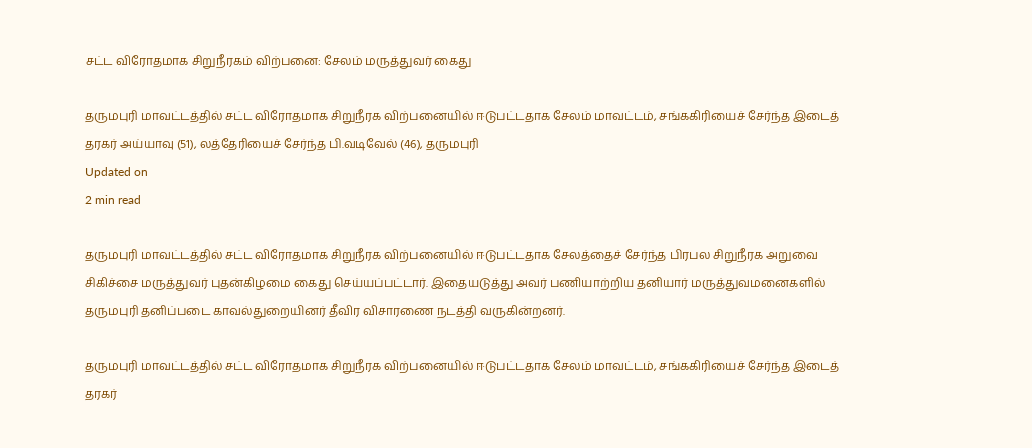சட்ட விரோதமாக சிறுநீரகம் விற்பனை: சேலம் மருத்துவர் கைது

தருமபுரி மாவட்டத்தில் சட்ட விரோதமாக சிறுநீரக விற்பனையில் ஈடுபட்டதாக சேலம் மாவட்டம், சங்ககிரியைச் சேர்ந்த இடைத் தரகர் அய்யாவு (51), லத்தேரியைச் சேர்ந்த பி.வடிவேல் (46), தருமபுரி
Updated on
2 min read

தருமபுரி மாவட்டத்தில் சட்ட விரோதமாக சிறுநீரக விற்பனையில் ஈடுபட்டதாக சேலத்தைச் சேர்ந்த பிரபல சிறுநீரக அறுவை சிகிச்சை மருத்துவர் புதன்கிழமை கைது செய்யப்பட்டார். இதையடுத்து அவர் பணியாற்றிய தனியார் மருத்துவமனைகளில் தருமபுரி தனிப்படை காவல்துறையினர் தீவிர விசாரணை நடத்தி வருகின்றனர்.

தருமபுரி மாவட்டத்தில் சட்ட விரோதமாக சிறுநீரக விற்பனையில் ஈடுபட்டதாக சேலம் மாவட்டம், சங்ககிரியைச் சேர்ந்த இடைத் தரகர்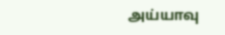அய்யாவு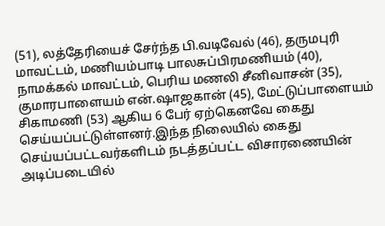(51), லத்தேரியைச் சேர்ந்த பி.வடிவேல் (46), தருமபுரி மாவட்டம், மணியம்பாடி பாலசுப்பிரமணியம் (40), நாமக்கல் மாவட்டம், பெரிய மணலி சீனிவாசன் (35), குமாரபாளையம் என்.ஷாஜகான் (45), மேட்டுப்பாளையம் சிகாமணி (53) ஆகிய 6 பேர் ஏற்கெனவே கைது செய்யப்பட்டுள்ளனர்.இந்த நிலையில் கைது செய்யப்பட்டவர்களிடம் நடத்தப்பட்ட விசாரணையின் அடிப்படையில்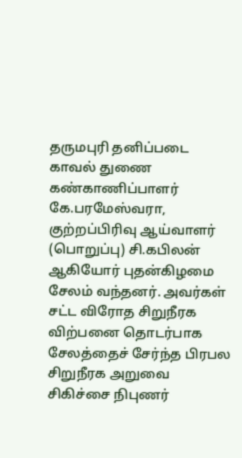தருமபுரி தனிப்படை காவல் துணை கண்காணிப்பாளர் கே.பரமேஸ்வரா, குற்றப்பிரிவு ஆய்வாளர் (பொறுப்பு) சி.கபிலன் ஆகியோர் புதன்கிழமை சேலம் வந்தனர். அவர்கள் சட்ட விரோத சிறுநீரக விற்பனை தொடர்பாக சேலத்தைச் சேர்ந்த பிரபல சிறுநீரக அறுவை சிகிச்சை நிபுணர்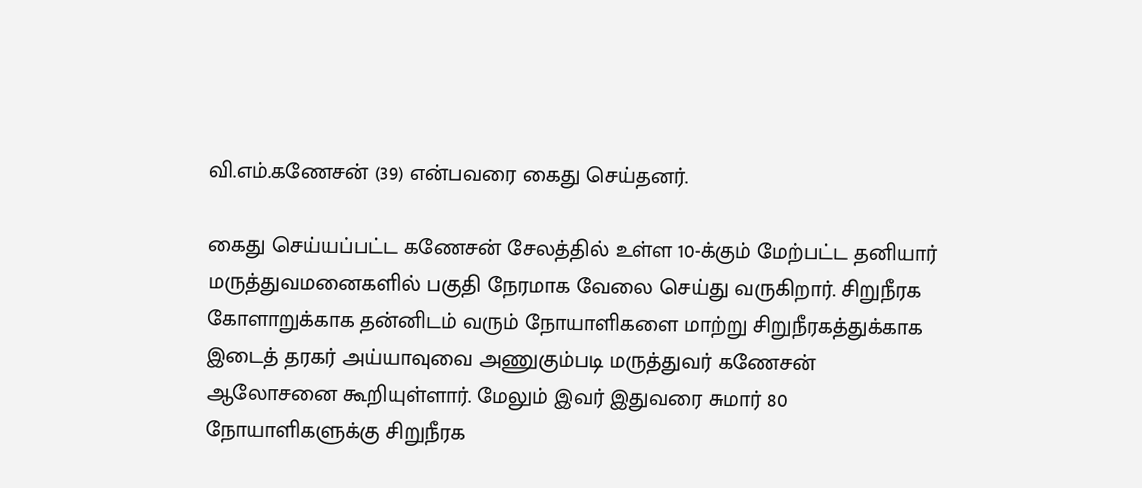வி.எம்.கணேசன் (39) என்பவரை கைது செய்தனர்.

கைது செய்யப்பட்ட கணேசன் சேலத்தில் உள்ள 10-க்கும் மேற்பட்ட தனியார் மருத்துவமனைகளில் பகுதி நேரமாக வேலை செய்து வருகிறார். சிறுநீரக கோளாறுக்காக தன்னிடம் வரும் நோயாளிகளை மாற்று சிறுநீரகத்துக்காக இடைத் தரகர் அய்யாவுவை அணுகும்படி மருத்துவர் கணேசன் ஆலோசனை கூறியுள்ளார். மேலும் இவர் இதுவரை சுமார் 80 நோயாளிகளுக்கு சிறுநீரக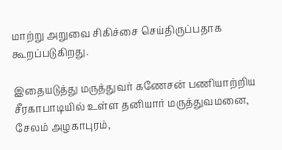மாற்று அறுவை சிகிச்சை செய்திருப்பதாக கூறப்படுகிறது.

இதையடுத்து மருத்துவர் கணேசன் பணியாற்றிய சீரகாபாடியில் உள்ள தனியார் மருத்துவமனை, சேலம் அழகாபுரம்,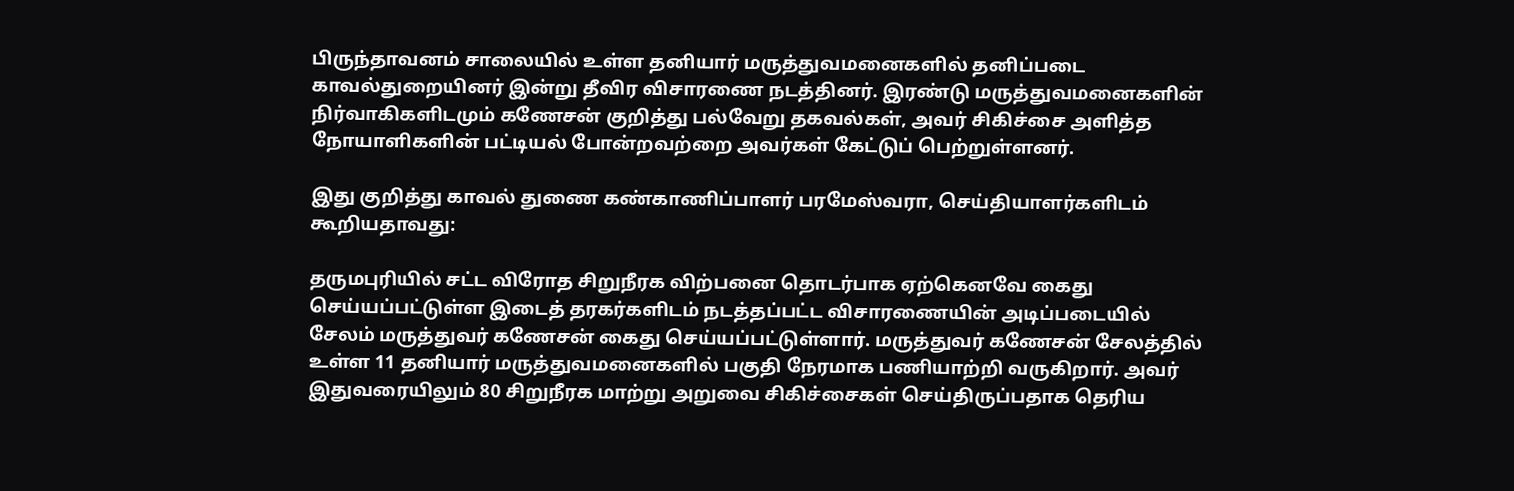பிருந்தாவனம் சாலையில் உள்ள தனியார் மருத்துவமனைகளில் தனிப்படை காவல்துறையினர் இன்று தீவிர விசாரணை நடத்தினர். இரண்டு மருத்துவமனைகளின் நிர்வாகிகளிடமும் கணேசன் குறித்து பல்வேறு தகவல்கள், அவர் சிகிச்சை அளித்த நோயாளிகளின் பட்டியல் போன்றவற்றை அவர்கள் கேட்டுப் பெற்றுள்ளனர்.

இது குறித்து காவல் துணை கண்காணிப்பாளர் பரமேஸ்வரா, செய்தியாளர்களிடம் கூறியதாவது:

தருமபுரியில் சட்ட விரோத சிறுநீரக விற்பனை தொடர்பாக ஏற்கெனவே கைது செய்யப்பட்டுள்ள இடைத் தரகர்களிடம் நடத்தப்பட்ட விசாரணையின் அடிப்படையில் சேலம் மருத்துவர் கணேசன் கைது செய்யப்பட்டுள்ளார். மருத்துவர் கணேசன் சேலத்தில் உள்ள 11 தனியார் மருத்துவமனைகளில் பகுதி நேரமாக பணியாற்றி வருகிறார். அவர் இதுவரையிலும் 80 சிறுநீரக மாற்று அறுவை சிகிச்சைகள் செய்திருப்பதாக தெரிய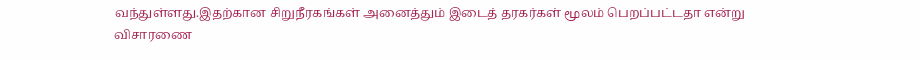வந்துள்ளது.இதற்கான சிறுநீரகங்கள் அனைத்தும் இடைத் தரகர்கள் மூலம் பெறப்பட்டதா என்று விசாரணை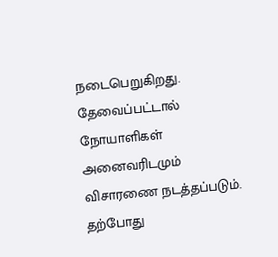நடைபெறுகிறது. தேவைப்பட்டால் நோயாளிகள் அனைவரிடமும் விசாரணை நடத்தப்படும். தற்போது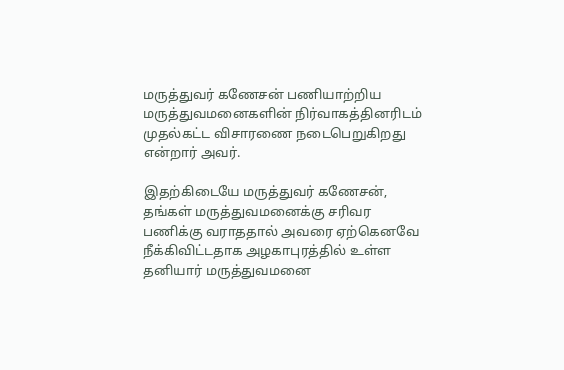மருத்துவர் கணேசன் பணியாற்றிய மருத்துவமனைகளின் நிர்வாகத்தினரிடம் முதல்கட்ட விசாரணை நடைபெறுகிறது என்றார் அவர்.

இதற்கிடையே மருத்துவர் கணேசன், தங்கள் மருத்துவமனைக்கு சரிவர பணிக்கு வராததால் அவரை ஏற்கெனவே நீக்கிவிட்டதாக அழகாபுரத்தில் உள்ள தனியார் மருத்துவமனை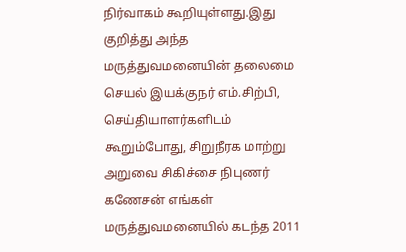நிர்வாகம் கூறியுள்ளது.இது குறித்து அந்த மருத்துவமனையின் தலைமை செயல் இயக்குநர் எம்.சிற்பி, செய்தியாளர்களிடம் கூறும்போது, சிறுநீரக மாற்று அறுவை சிகிச்சை நிபுணர் கணேசன் எங்கள் மருத்துவமனையில் கடந்த 2011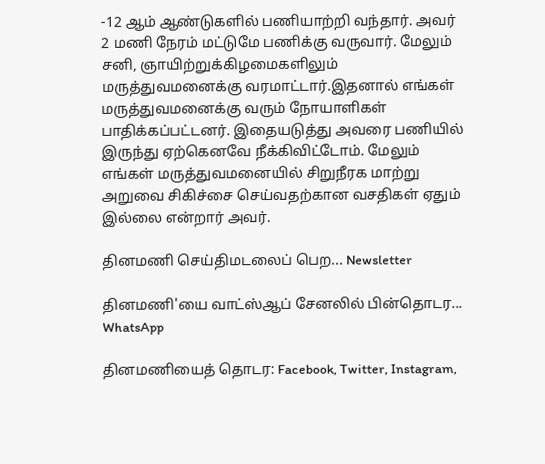-12 ஆம் ஆண்டுகளில் பணியாற்றி வந்தார். அவர் 2 மணி நேரம் மட்டுமே பணிக்கு வருவார். மேலும் சனி, ஞாயிற்றுக்கிழமைகளிலும் மருத்துவமனைக்கு வரமாட்டார்.இதனால் எங்கள் மருத்துவமனைக்கு வரும் நோயாளிகள் பாதிக்கப்பட்டனர். இதையடுத்து அவரை பணியில் இருந்து ஏற்கெனவே நீக்கிவிட்டோம். மேலும் எங்கள் மருத்துவமனையில் சிறுநீரக மாற்று அறுவை சிகிச்சை செய்வதற்கான வசதிகள் ஏதும் இல்லை என்றார் அவர்.

தினமணி செய்திமடலைப் பெற... Newsletter

தினமணி'யை வாட்ஸ்ஆப் சேனலில் பின்தொடர... WhatsApp

தினமணியைத் தொடர: Facebook, Twitter, Instagram,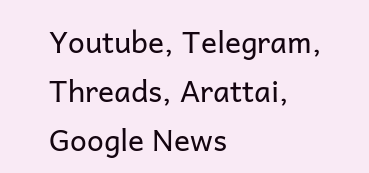Youtube, Telegram, Threads, Arattai, Google News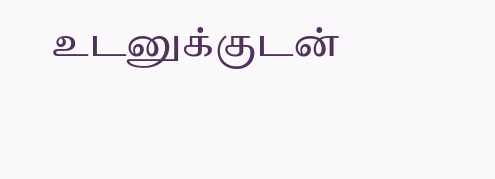உடனுக்குடன்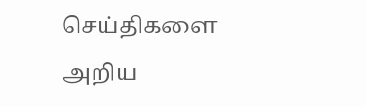செய்திகளை அறிய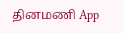தினமணி App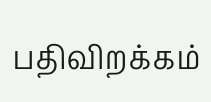பதிவிறக்கம்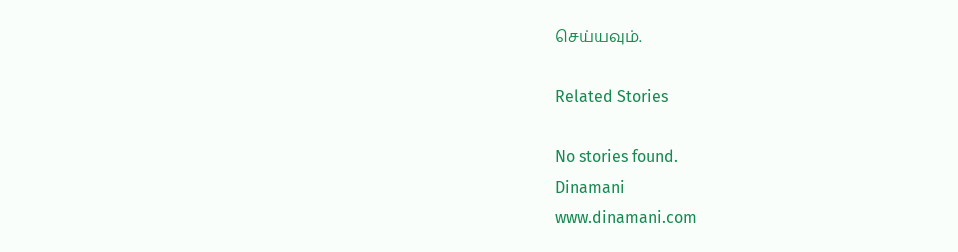செய்யவும்.

Related Stories

No stories found.
Dinamani
www.dinamani.com